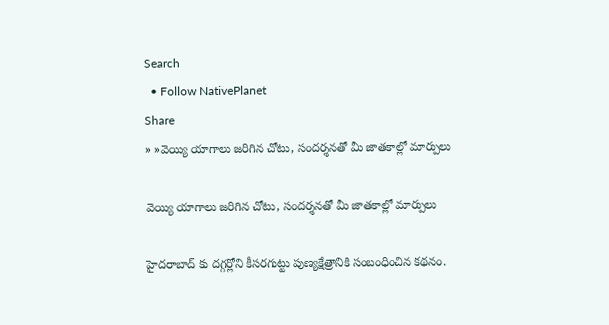Search
  • Follow NativePlanet
Share
» »వెయ్యి యాగాలు జరిగిన చోటు, సందర్శనతో మీ జాతకాల్లో మార్పులు

వెయ్యి యాగాలు జరిగిన చోటు, సందర్శనతో మీ జాతకాల్లో మార్పులు

హైదరాబాద్ కు దగ్గర్లోని కీసరగుట్టు పుణ్యక్షేత్రానికి సంబంధించిన కథనం.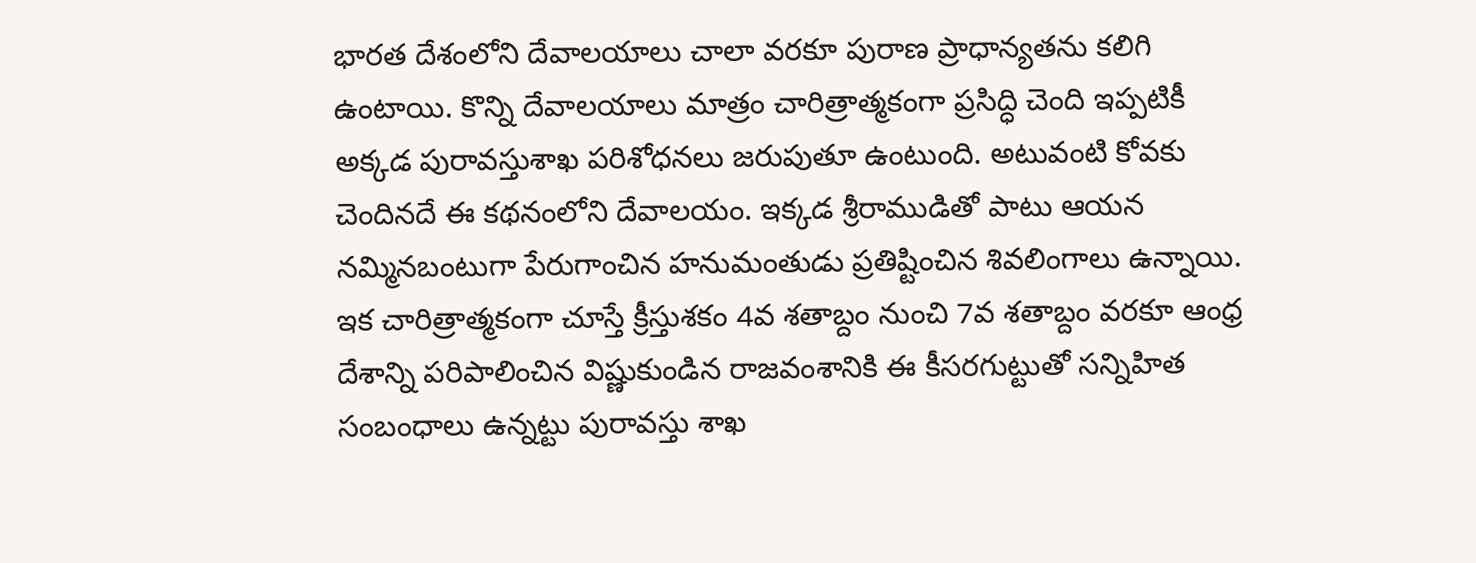భారత దేశంలోని దేవాలయాలు చాలా వరకూ పురాణ ప్రాధాన్యతను కలిగి ఉంటాయి. కొన్ని దేవాలయాలు మాత్రం చారిత్రాత్మకంగా ప్రసిద్ధి చెంది ఇప్పటికీ అక్కడ పురావస్తుశాఖ పరిశోధనలు జరుపుతూ ఉంటుంది. అటువంటి కోవకు చెందినదే ఈ కథనంలోని దేవాలయం. ఇక్కడ శ్రీరాముడితో పాటు ఆయన నమ్మినబంటుగా పేరుగాంచిన హనుమంతుడు ప్రతిష్టించిన శివలింగాలు ఉన్నాయి. ఇక చారిత్రాత్మకంగా చూస్తే క్రీస్తుశకం 4వ శతాబ్దం నుంచి 7వ శతాబ్దం వరకూ ఆంధ్ర దేశాన్ని పరిపాలించిన విష్ణుకుండిన రాజవంశానికి ఈ కీసరగుట్టుతో సన్నిహిత సంబంధాలు ఉన్నట్టు పురావస్తు శాఖ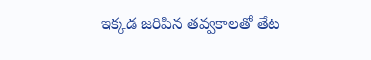ఇక్కడ జరిపిన తవ్వకాలతో తేట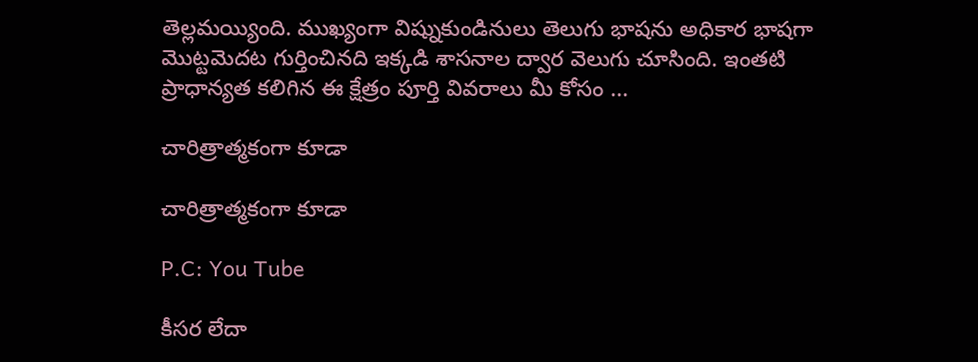తెల్లమయ్యింది. ముఖ్యంగా విష్నుకుండినులు తెలుగు భాషను అధికార భాషగా మొట్టమెదట గుర్తించినది ఇక్కడి శాసనాల ద్వార వెలుగు చూసింది. ఇంతటి ప్రాధాన్యత కలిగిన ఈ క్షేత్రం పూర్తి వివరాలు మీ కోసం ...

చారిత్రాత్మకంగా కూడా

చారిత్రాత్మకంగా కూడా

P.C: You Tube

కీసర లేదా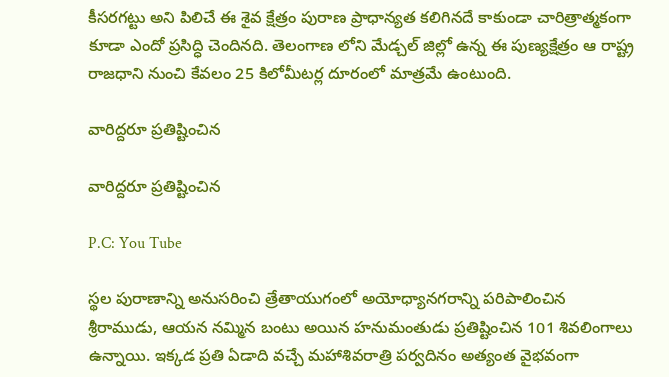కీసరగట్టు అని పిలిచే ఈ శైవ క్షేత్రం పురాణ ప్రాధాన్యత కలిగినదే కాకుండా చారిత్రాత్మకంగా కూడా ఎందో ప్రసిద్ధి చెందినది. తెలంగాణ లోని మేడ్చల్ జిల్లో ఉన్న ఈ పుణ్యక్షేత్రం ఆ రాష్ట్ర రాజధాని నుంచి కేవలం 25 కిలోమీటర్ల దూరంలో మాత్రమే ఉంటుంది.

వారిద్దరూ ప్రతిష్టించిన

వారిద్దరూ ప్రతిష్టించిన

P.C: You Tube

స్థల పురాణాన్ని అనుసరించి త్రేతాయుగంలో అయోధ్యానగరాన్ని పరిపాలించిన శ్రీరాముడు, ఆయన నమ్మిన బంటు అయిన హనుమంతుడు ప్రతిష్టించిన 101 శివలింగాలు ఉన్నాయి. ఇక్కడ ప్రతి ఏడాది వచ్చే మహాశివరాత్రి పర్వదినం అత్యంత వైభవంగా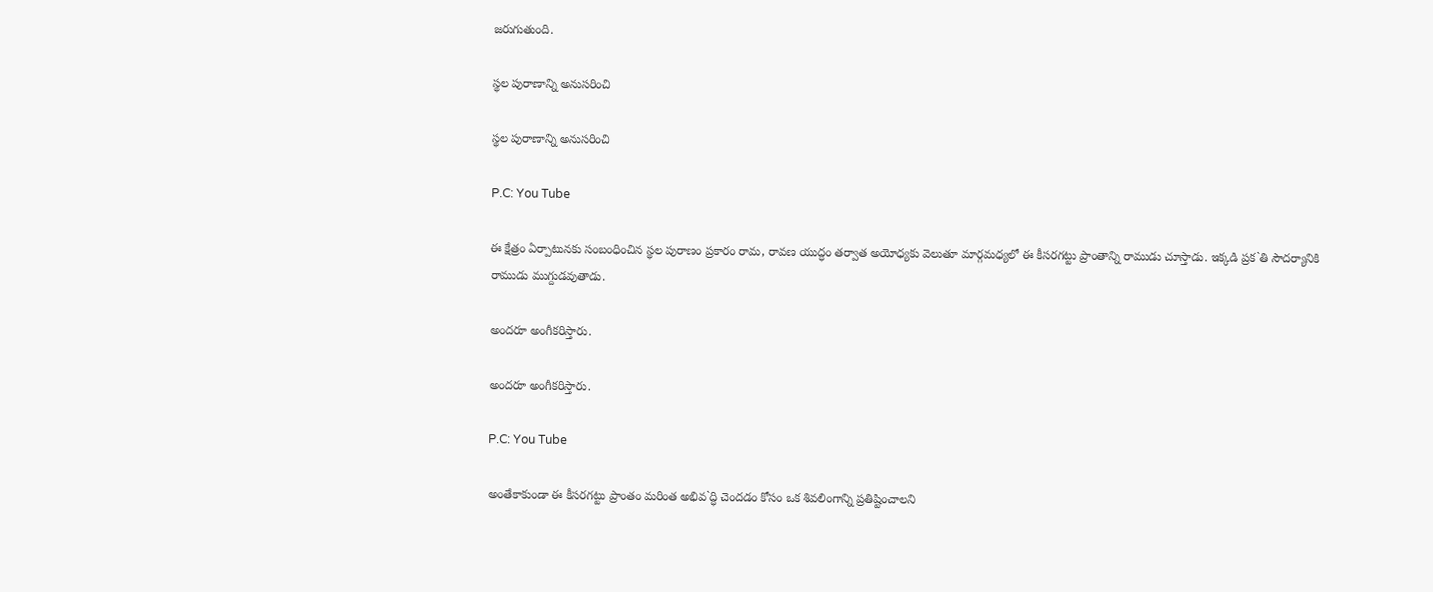జరుగుతుంది.

స్థల పురాణాన్ని అనుసరించి

స్థల పురాణాన్ని అనుసరించి

P.C: You Tube

ఈ క్షేత్రం ఏర్పాటునకు సంబంధించిన స్థల పురాణం ప్రకారం రామ, రావణ యుద్ధం తర్వాత అయోధ్యకు వెలుతూ మార్గమధ్యలో ఈ కీసరగట్టు ప్రాంతాన్ని రాముడు చూస్తాడు. ఇక్కడి ప్రక`తి సౌదర్యానికి రాముడు ముగ్దుడవుతాడు.

అందరూ అంగీకరిస్తారు.

అందరూ అంగీకరిస్తారు.

P.C: You Tube

అంతేకాకుండా ఈ కీసరగట్టు ప్రాంతం మరింత అభివ`ద్ధి చెందడం కోసం ఒక శివలింగాన్ని ప్రతిష్టించాలని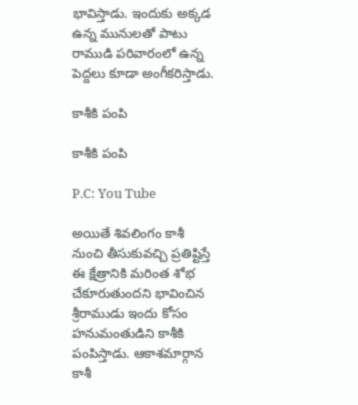భావిస్తాడు. ఇందుకు అక్కడ ఉన్న మునులతో పాటు రాముడి పరివారంలో ఉన్న పెద్దలు కూడా అంగీకరిస్తాడు.

కాశీకి పంపి

కాశీకి పంపి

P.C: You Tube

అయితే శివలింగం కాశీ నుంచి తీసుకువచ్చి ప్రతిష్టిస్తే ఈ క్షేత్రానికి మరింత శోభ చేకూరుతుందని భావించిన శ్రీరాముడు ఇందు కోసం హనుమంతుడిని కాశీకి పంపిస్తాడు. ఆకాశమార్గాన కాశీ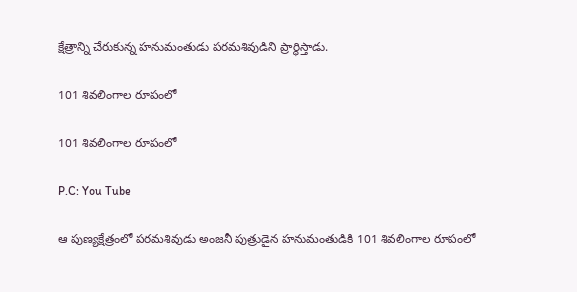క్షేత్రాన్ని చేరుకున్న హనుమంతుడు పరమశివుడిని ప్రార్థిస్తాడు.

101 శివలింగాల రూపంలో

101 శివలింగాల రూపంలో

P.C: You Tube

ఆ పుణ్యక్షేత్రంలో పరమశివుడు అంజనీ పుత్రుడైన హనుమంతుడికి 101 శివలింగాల రూపంలో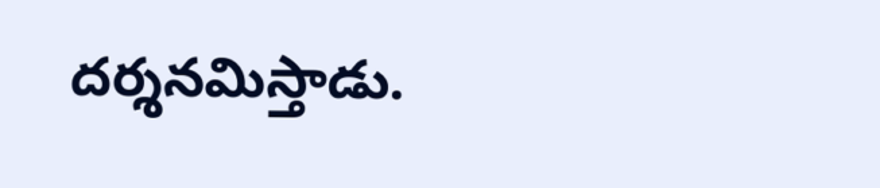దర్శనమిస్తాడు.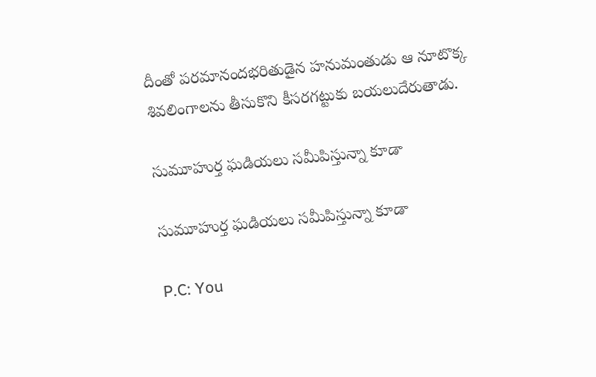దీంతో పరమానందభరితుడైన హనుమంతుడు ఆ నూటొక్క శివలింగాలను తీసుకొని కీసరగట్టుకు బయలుదేరుతాడు.

సుమూహుర్త ఘడియలు సమీపిస్తున్నా కూడా

సుమూహుర్త ఘడియలు సమీపిస్తున్నా కూడా

P.C: You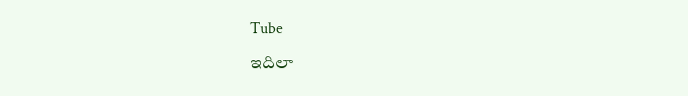Tube

ఇదిలా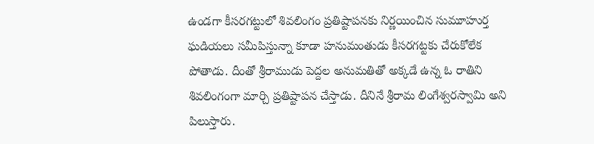ఉండగా కీసరగట్టులో శివలింగం ప్రతిష్టాపనకు నిర్ణయించిన సుమూహుర్త ఘడియలు సమీపిస్తున్నా కూడా హనుమంతుడు కీసరగట్టకు చేరుకోలేక పోతాడు. దీంతో శ్రీరాముడు పెద్దల అనుమతితో అక్కడే ఉన్న ఓ రాతిని శివలింగంగా మార్చి ప్రతిష్టాపన చేస్తాడు. దీనినే శ్రీరామ లింగేశ్వరస్వామి అని పిలుస్తారు.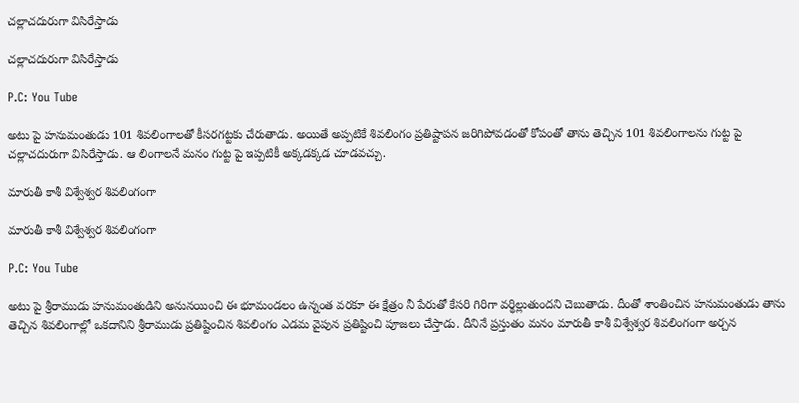చల్లాచదురుగా విసిరేస్తాడు

చల్లాచదురుగా విసిరేస్తాడు

P.C: You Tube

అటు పై హనుమంతుడు 101 శివలింగాలతో కీసరగట్టకు చేరుతాడు. అయితే అప్పటికే శివలింగం ప్రతిష్టాపన జరిగిపోవడంతో కోపంతో తాను తెచ్చిన 101 శివలింగాలను గుట్ట పై చల్లాచదురుగా విసిరేస్తాడు. ఆ లింగాలనే మనం గుట్ట పై ఇప్పటికీ అక్కడక్కడ చూడవచ్చు.

మారుతీ కాశీ విశ్వేశ్వర శివలింగంగా

మారుతీ కాశీ విశ్వేశ్వర శివలింగంగా

P.C: You Tube

అటు పై శ్రీరాముడు హనుమంతుడిని అనునయించి ఈ భూమండలం ఉన్నంత వరకూ ఈ క్షేత్రం నీ పేరుతో కేసరి గిరిగా వర్థిల్లుతుందని చెబుతాడు. దీంతో శాంతించిన హనుమంతుడు తాను తెచ్చిన శివలింగాల్లో ఒకదానిని శ్రీరాముడు ప్రతిష్టించిన శివలింగం ఎడమ వైపున ప్రతిష్టించి పూజలు చేస్తాడు. దీనినే ప్రస్తుతం మనం మారుతీ కాశీ విశ్వేశ్వర శివలింగంగా అర్చన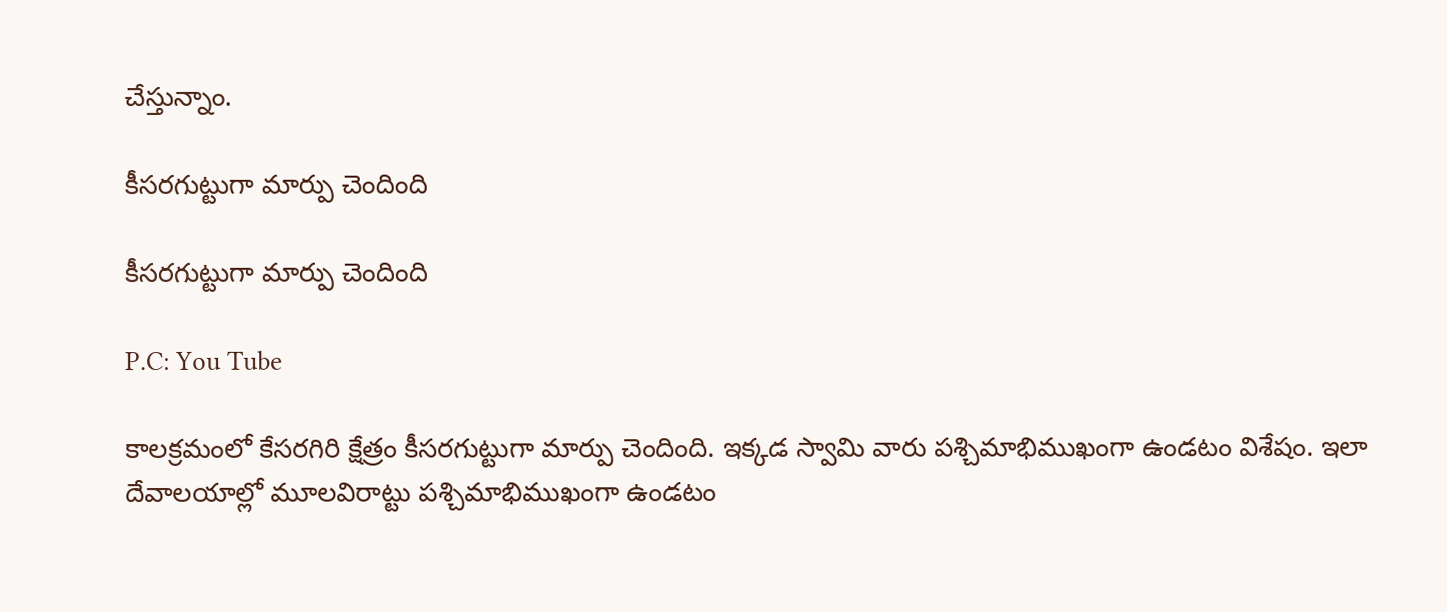చేస్తున్నాం.

కీసరగుట్టుగా మార్పు చెందింది

కీసరగుట్టుగా మార్పు చెందింది

P.C: You Tube

కాలక్రమంలో కేసరగిరి క్షేత్రం కీసరగుట్టుగా మార్పు చెందింది. ఇక్కడ స్వామి వారు పశ్చిమాభిముఖంగా ఉండటం విశేషం. ఇలా దేవాలయాల్లో మూలవిరాట్టు పశ్చిమాభిముఖంగా ఉండటం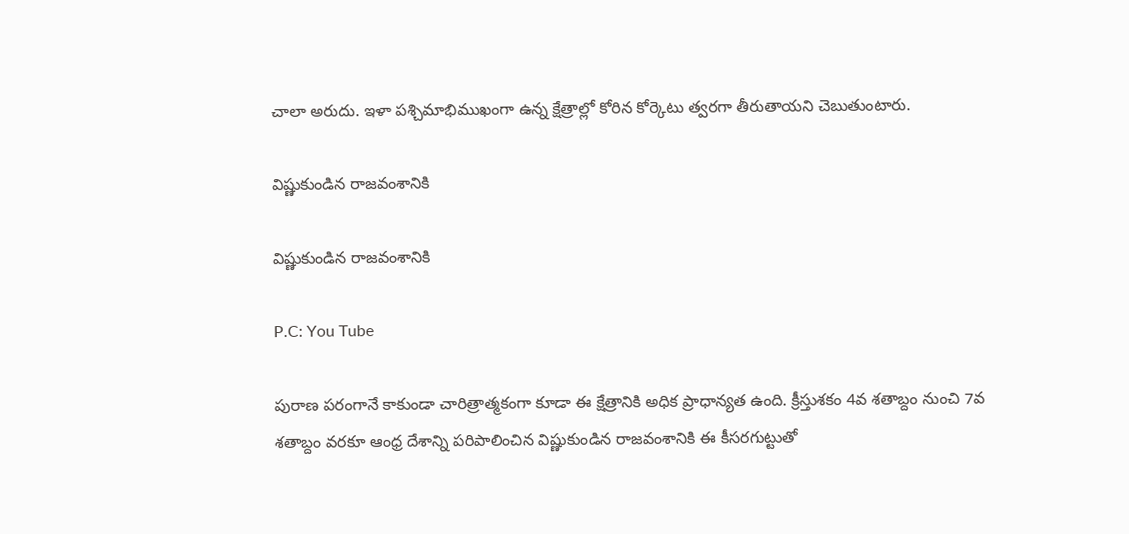చాలా అరుదు. ఇళా పశ్చిమాభిముఖంగా ఉన్న క్షేత్రాల్లో కోరిన కోర్కెటు త్వరగా తీరుతాయని చెబుతుంటారు.

విష్ణుకుండిన రాజవంశానికి

విష్ణుకుండిన రాజవంశానికి

P.C: You Tube

పురాణ పరంగానే కాకుండా చారిత్రాత్మకంగా కూడా ఈ క్షేత్రానికి అధిక ప్రాధాన్యత ఉంది. క్రీస్తుశకం 4వ శతాబ్దం నుంచి 7వ శతాబ్దం వరకూ ఆంధ్ర దేశాన్ని పరిపాలించిన విష్ణుకుండిన రాజవంశానికి ఈ కీసరగుట్టుతో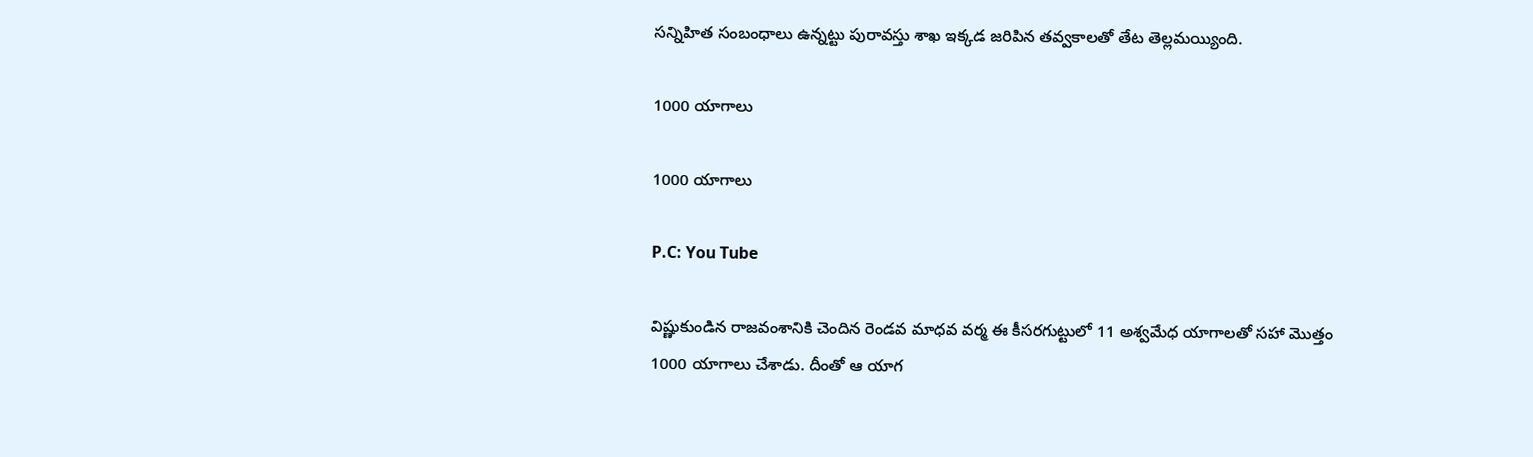సన్నిహిత సంబంధాలు ఉన్నట్టు పురావస్తు శాఖ ఇక్కడ జరిపిన తవ్వకాలతో తేట తెల్లమయ్యింది.

1000 యాగాలు

1000 యాగాలు

P.C: You Tube

విష్ణుకుండిన రాజవంశానికి చెందిన రెండవ మాధవ వర్మ ఈ కీసరగుట్టులో 11 అశ్వమేధ యాగాలతో సహా మొత్తం 1000 యాగాలు చేశాడు. దీంతో ఆ యాగ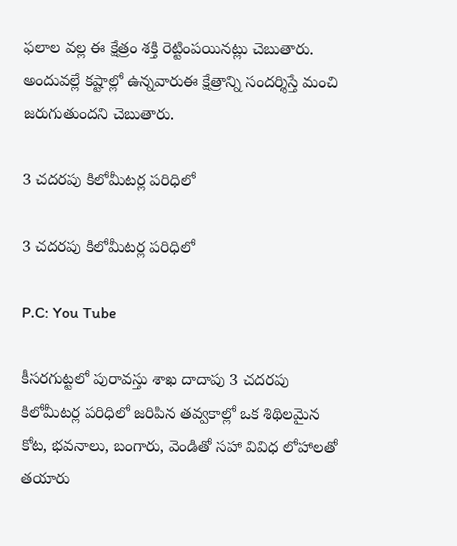ఫలాల వల్ల ఈ క్షేత్రం శక్తి రెట్టింపయినట్లు చెబుతారు. అందువల్లే కష్టాల్లో ఉన్నవారుఈ క్షేత్రాన్ని సందర్శిస్తే మంచి జరుగుతుందని చెబుతారు.

3 చదరపు కిలోమీటర్ల పరిధిలో

3 చదరపు కిలోమీటర్ల పరిధిలో

P.C: You Tube

కీసరగుట్టలో పురావస్తు శాఖ దాదాపు 3 చదరపు కిలోమీటర్ల పరిధిలో జరిపిన తవ్వకాల్లో ఒక శిథిలమైన కోట, భవనాలు, బంగారు, వెండితో సహా వివిధ లోహాలతో తయారు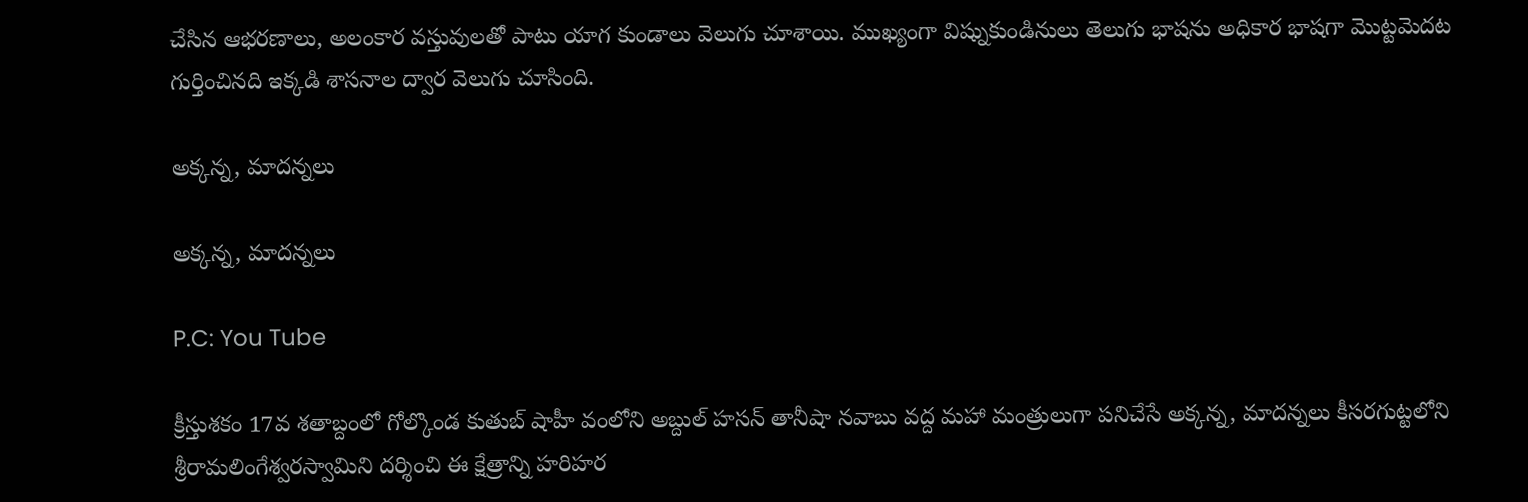చేసిన ఆభరణాలు, అలంకార వస్తువులతో పాటు యాగ కుండాలు వెలుగు చూశాయి. ముఖ్యంగా విష్నుకుండినులు తెలుగు భాషను అధికార భాషగా మొట్టమెదట గుర్తించినది ఇక్కడి శాసనాల ద్వార వెలుగు చూసింది.

అక్కన్న, మాదన్నలు

అక్కన్న, మాదన్నలు

P.C: You Tube

క్రీస్తుశకం 17వ శతాబ్దంలో గోల్కొండ కుతుబ్ షాహీ వంలోని అబ్దుల్ హసన్ తానీషా నవాబు వద్ద మహా మంత్రులుగా పనిచేసే అక్కన్న, మాదన్నలు కీసరగుట్టలోని శ్రీరామలింగేశ్వరస్వామిని దర్శించి ఈ క్షేత్రాన్ని హరిహర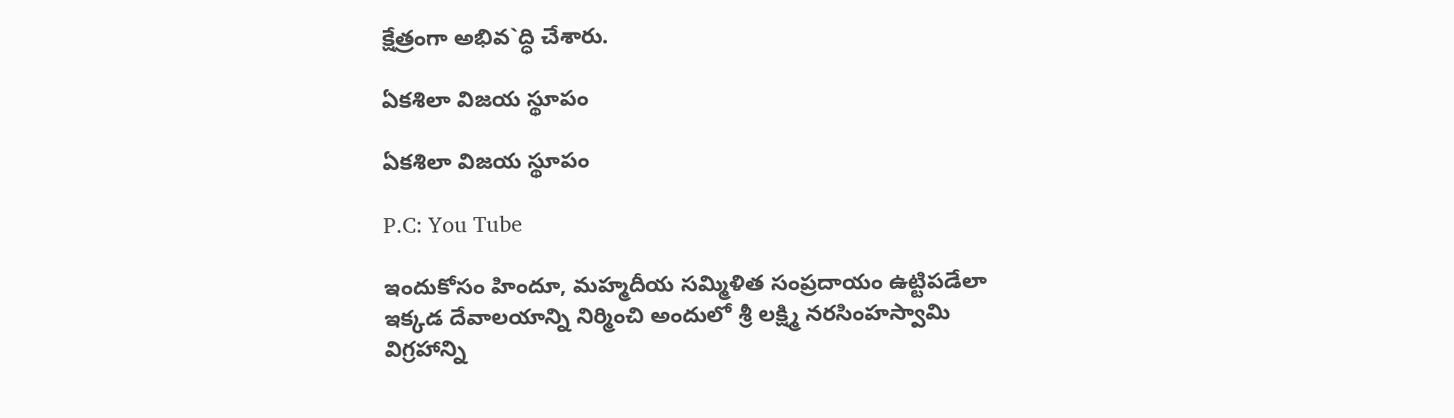క్షేత్రంగా అభివ`ద్ధి చేశారు.

ఏకశిలా విజయ స్థూపం

ఏకశిలా విజయ స్థూపం

P.C: You Tube

ఇందుకోసం హిందూ, మహ్మదీయ సమ్మిళిత సంప్రదాయం ఉట్టిపడేలా ఇక్కడ దేవాలయాన్ని నిర్మించి అందులో శ్రీ లక్ష్మి నరసింహస్వామి విగ్రహాన్ని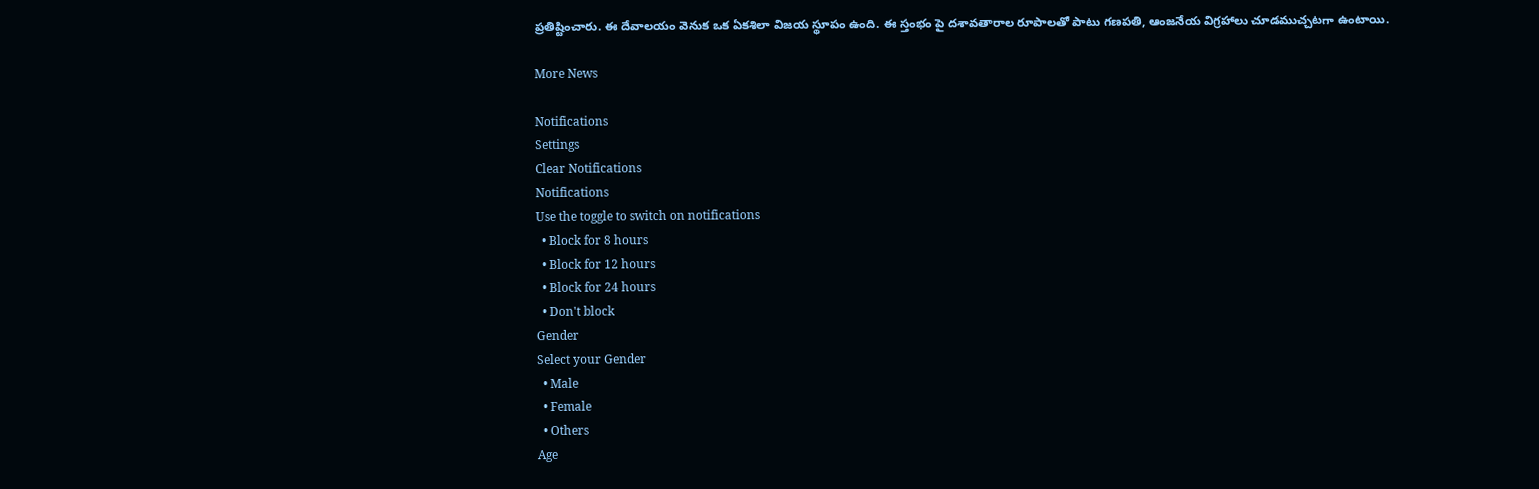ప్రతిష్టించారు. ఈ దేవాలయం వెనుక ఒక ఏకశిలా విజయ స్థూపం ఉంది. ఈ స్తంభం పై దశావతారాల రూపాలతో పాటు గణపతి, ఆంజనేయ విగ్రహాలు చూడముచ్చటగా ఉంటాయి.

More News

Notifications
Settings
Clear Notifications
Notifications
Use the toggle to switch on notifications
  • Block for 8 hours
  • Block for 12 hours
  • Block for 24 hours
  • Don't block
Gender
Select your Gender
  • Male
  • Female
  • Others
Age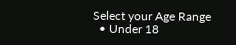Select your Age Range
  • Under 18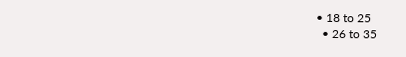• 18 to 25
  • 26 to 35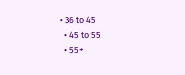• 36 to 45
  • 45 to 55
  • 55+